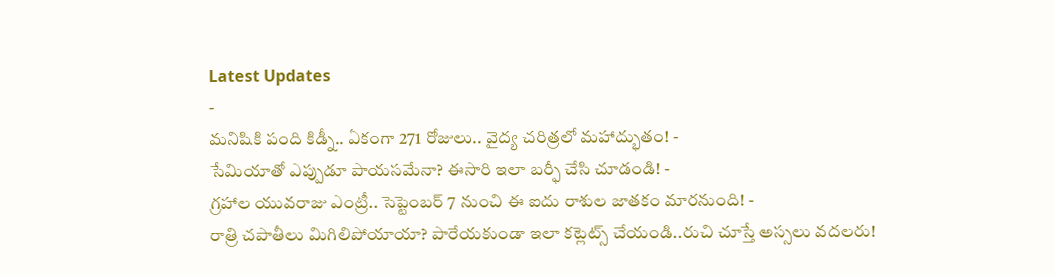Latest Updates
-
మనిషికి పంది కిడ్నీ.. ఏకంగా 271 రోజులు.. వైద్య చరిత్రలో మహాద్భుతం! -
సేమియాతో ఎప్పుడూ పాయసమేనా? ఈసారి ఇలా బర్ఫీ చేసి చూడండి! -
గ్రహాల యువరాజు ఎంట్రీ.. సెప్టెంబర్ 7 నుంచి ఈ ఐదు రాశుల జాతకం మారనుంది! -
రాత్రి చపాతీలు మిగిలిపోయాయా? పారేయకుండా ఇలా కట్లెట్స్ చేయండి..రుచి చూస్తే అస్సలు వదలరు!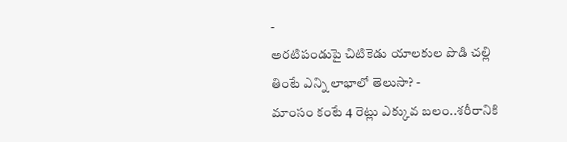-
అరటిపండుపై చిటికెడు యాలకుల పొడి చల్లి తింటే ఎన్ని లాభాలో తెలుసా? -
మాంసం కంటే 4 రెట్లు ఎక్కువ బలం..శరీరానికి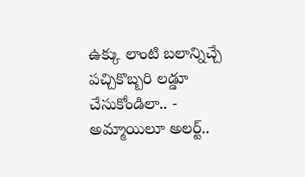ఉక్కు లాంటి బలాన్నిచ్చే పచ్చికొబ్బరి లడ్డూ చేసుకోండిలా.. -
అమ్మాయిలూ అలర్ట్..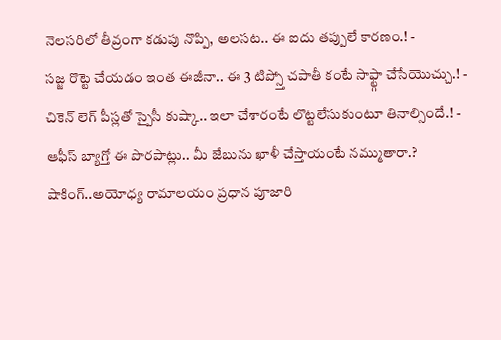నెలసరిలో తీవ్రంగా కడుపు నొప్పి, అలసట.. ఈ ఐదు తప్పులే కారణం.! -
సజ్జ రొట్టె చేయడం ఇంత ఈజీనా.. ఈ 3 టిప్స్తో చపాతీ కంటే సాఫ్ట్గా చేసేయొచ్చు.! -
చికెన్ లెగ్ పీస్లతో స్పైసీ కుష్కా.. ఇలా చేశారంటే లొట్టలేసుకుంటూ తినాల్సిందే.! -
ఆఫీస్ బ్యాగ్తో ఈ పొరపాట్లు.. మీ జేబును ఖాళీ చేస్తాయంటే నమ్ముతారా.?
షాకింగ్..అయోధ్య రామాలయం ప్రధాన పూజారి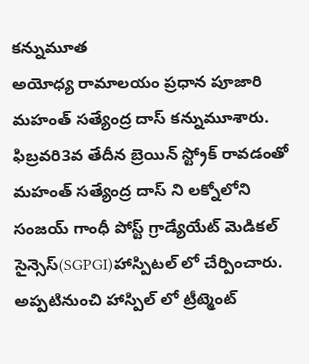కన్నుమూత
అయోధ్య రామాలయం ప్రధాన పూజారి మహంత్ సత్యేంద్ర దాస్ కన్నుమూశారు. ఫిబ్రవరి3వ తేదీన బ్రెయిన్ స్ట్రోక్ రావడంతో మహంత్ సత్యేంద్ర దాస్ ని లక్నోలోని సంజయ్ గాంధీ పోస్ట్ గ్రాడ్యేయేట్ మెడికల్ సైన్సెస్(SGPGI)హాస్పిటల్ లో చేర్పించారు. అప్పటినుంచి హాస్పిల్ లో ట్రీట్మెంట్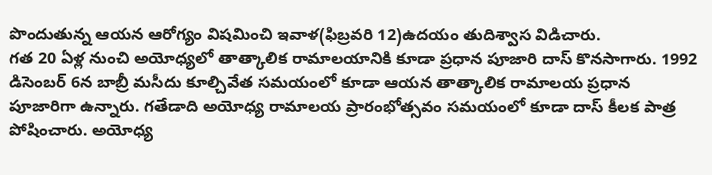పొందుతున్న ఆయన ఆరోగ్యం విషమించి ఇవాళ(ఫిబ్రవరి 12)ఉదయం తుదిశ్వాస విడిచారు.
గత 20 ఏళ్ల నుంచి అయోధ్యలో తాత్కాలిక రామాలయానికి కూడా ప్రధాన పూజారి దాస్ కొనసాగారు. 1992 డిసెంబర్ 6న బాబ్రీ మసీదు కూల్చివేత సమయంలో కూడా ఆయన తాత్కాలిక రామాలయ ప్రధాన పూజారిగా ఉన్నారు. గతేడాది అయోధ్య రామాలయ ప్రారంభోత్సవం సమయంలో కూడా దాస్ కీలక పాత్ర పోషించారు. అయోధ్య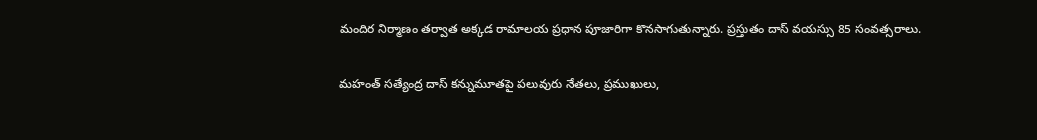మందిర నిర్మాణం తర్వాత అక్కడ రామాలయ ప్రధాన పూజారిగా కొనసాగుతున్నారు. ప్రస్తుతం దాస్ వయస్సు 85 సంవత్సరాలు.

మహంత్ సత్యేంద్ర దాస్ కన్నుమూతపై పలువురు నేతలు, ప్రముఖులు,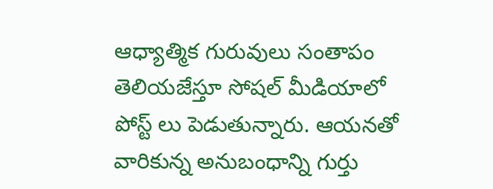ఆధ్యాత్మిక గురువులు సంతాపం తెలియజేస్తూ సోషల్ మీడియాలో పోస్ట్ లు పెడుతున్నారు. ఆయనతో వారికున్న అనుబంధాన్ని గుర్తు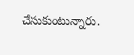చేసుకుంటున్నారు.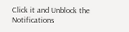Click it and Unblock the Notifications